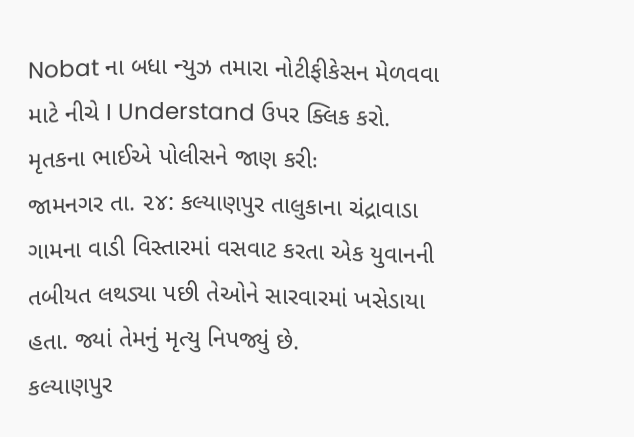Nobat ના બધા ન્યુઝ તમારા નોટીફીકેસન મેળવવા માટે નીચે I Understand ઉપર ક્લિક કરો.
મૃતકના ભાઈએ પોલીસને જાણ કરીઃ
જામનગર તા. ૨૪: કલ્યાણપુર તાલુકાના ચંદ્રાવાડા ગામના વાડી વિસ્તારમાં વસવાટ કરતા એક યુવાનની તબીયત લથડ્યા પછી તેઓને સારવારમાં ખસેડાયા હતા. જ્યાં તેમનું મૃત્યુ નિપજ્યું છે.
કલ્યાણપુર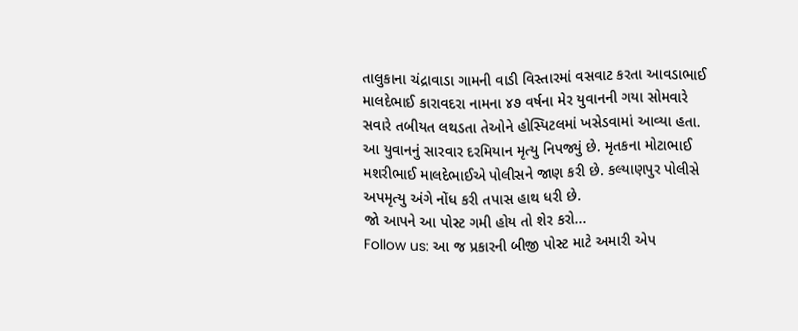તાલુકાના ચંદ્રાવાડા ગામની વાડી વિસ્તારમાં વસવાટ કરતા આવડાભાઈ માલદેભાઈ કારાવદરા નામના ૪૭ વર્ષના મેર યુવાનની ગયા સોમવારે સવારે તબીયત લથડતા તેઓને હોસ્પિટલમાં ખસેડવામાં આવ્યા હતા.
આ યુવાનનું સારવાર દરમિયાન મૃત્યુ નિપજ્યું છે. મૃતકના મોટાભાઈ મશરીભાઈ માલદેભાઈએ પોલીસને જાણ કરી છે. કલ્યાણપુર પોલીસે અપમૃત્યુ અંગે નોંધ કરી તપાસ હાથ ધરી છે.
જો આપને આ પોસ્ટ ગમી હોય તો શેર કરો...
Follow us: આ જ પ્રકારની બીજી પોસ્ટ માટે અમારી એપ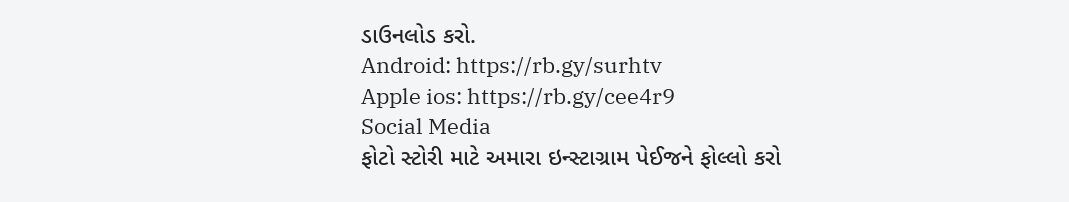ડાઉનલોડ કરો.
Android: https://rb.gy/surhtv
Apple ios: https://rb.gy/cee4r9
Social Media
ફોટો સ્ટોરી માટે અમારા ઇન્સ્ટાગ્રામ પેઈજને ફોલ્લો કરો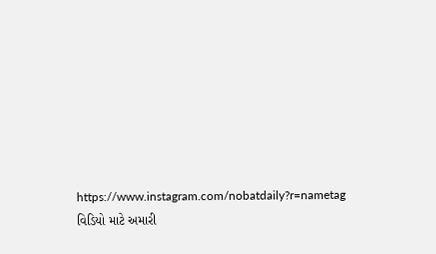https://www.instagram.com/nobatdaily?r=nametag
વિડિયો માટે અમારી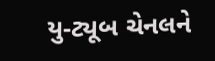યુ-ટ્યૂબ ચેનલને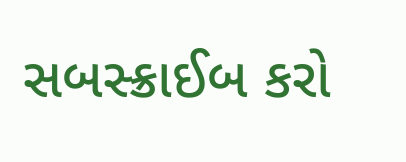સબસ્ક્રાઈબ કરો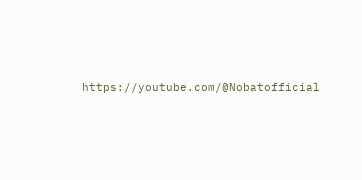https://youtube.com/@Nobatofficial